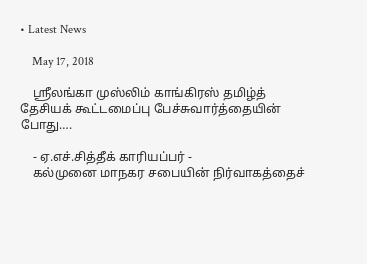• Latest News

    May 17, 2018

    ஸ்ரீலங்கா முஸ்லிம் காங்கிரஸ் தமிழ்த் தேசியக் கூட்டமைப்பு பேச்சுவார்த்தையின் போது….

    - ஏ.எச்.சித்தீக் காரியப்பர் -
    கல்முனை மாநகர சபையின் நிர்வாகத்தைச்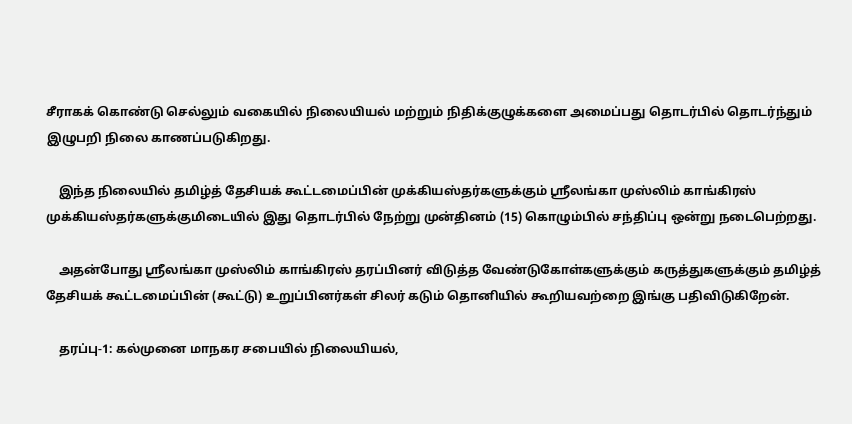சீராகக் கொண்டு செல்லும் வகையில் நிலையியல் மற்றும் நிதிக்குழுக்களை அமைப்பது தொடர்பில் தொடர்ந்தும் இழுபறி நிலை காணப்படுகிறது.

    இந்த நிலையில் தமிழ்த் தேசியக் கூட்டமைப்பின் முக்கியஸ்தர்களுக்கும் ஸ்ரீலங்கா முஸ்லிம் காங்கிரஸ் முக்கியஸ்தர்களுக்குமிடையில் இது தொடர்பில் நேற்று முன்தினம் (15) கொழும்பில் சந்திப்பு ஒன்று நடைபெற்றது.

    அதன்போது ஸ்ரீலங்கா முஸ்லிம் காங்கிரஸ் தரப்பினர் விடுத்த வேண்டுகோள்களுக்கும் கருத்துகளுக்கும் தமிழ்த் தேசியக் கூட்டமைப்பின் (கூட்டு) உறுப்பினர்கள் சிலர் கடும் தொனியில் கூறியவற்றை இங்கு பதிவிடுகிறேன்.

    தரப்பு-1: கல்முனை மாநகர சபையில் நிலையியல்,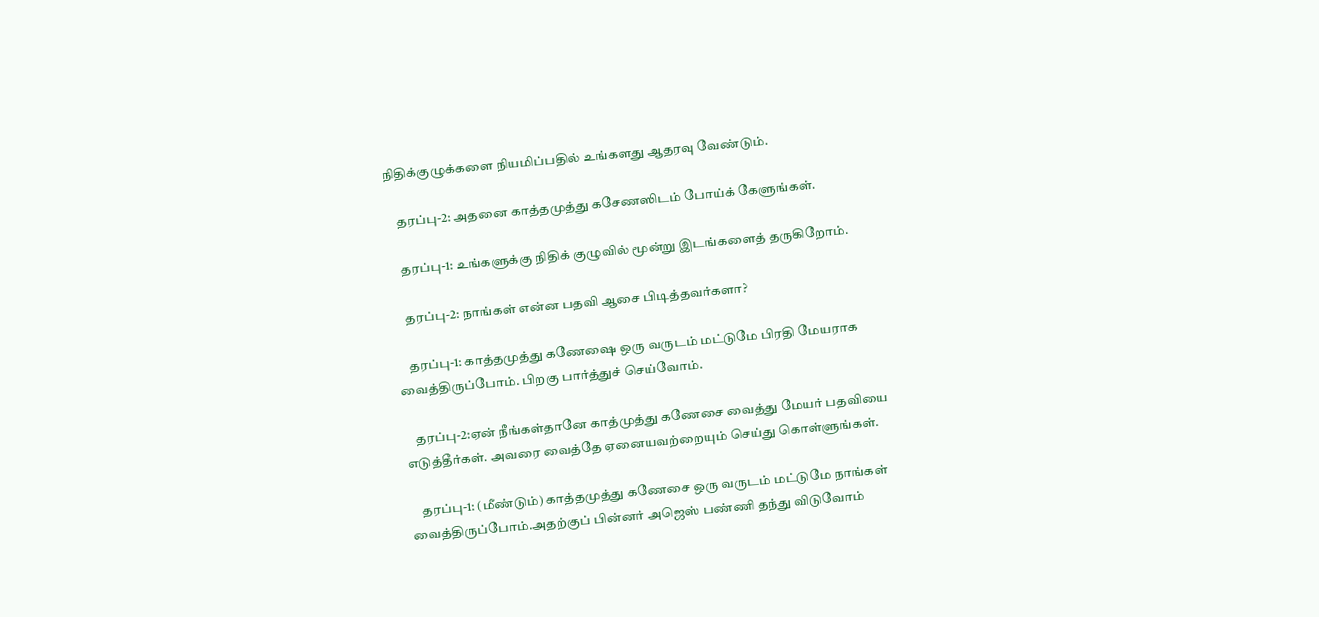நிதிக்குழுக்களை நியமிப்பதில் உங்களது ஆதரவு வேண்டும்.

    தரப்பு-2: அதனை காத்தமுத்து கசேணஸிடம் போய்க் கேளுங்கள்.

    தரப்பு-1: உங்களுக்கு நிதிக் குழுவில் மூன்று இடங்களைத் தருகிறோம்.

    தரப்பு-2: நாங்கள் என்ன பதவி ஆசை பிடித்தவர்களா?

    தரப்பு-1: காத்தமுத்து கணேஷை ஒரு வருடம் மட்டுமே பிரதி மேயராக வைத்திருப்போம். பிறகு பார்த்துச் செய்வோம்.

    தரப்பு-2:ஏன் நீங்கள்தானே காத்முத்து கணேசை வைத்து மேயர் பதவியை எடுத்தீர்கள். அவரை வைத்தே ஏனையவற்றையும் செய்து கொள்ளுங்கள்.

    தரப்பு-1: (மீண்டும்) காத்தமுத்து கணேசை ஒரு வருடம் மட்டுமே நாங்கள் வைத்திருப்போம்.அதற்குப் பின்னர் அஜெஸ் பண்ணி தந்து விடுவோம்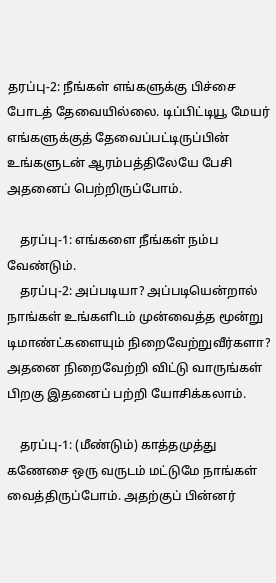தரப்பு-2: நீங்கள் எங்களுக்கு பிச்சை போடத் தேவையில்லை. டிப்பிட்டியூ மேயர் எங்களுக்குத் தேவைப்பட்டிருப்பின் உங்களுடன் ஆரம்பத்திலேயே பேசி அதனைப் பெற்றிருப்போம்.

    தரப்பு-1: எங்களை நீங்கள் நம்ப வேண்டும்.
    தரப்பு-2: அப்படியா? அப்படியென்றால் நாங்கள் உங்களிடம் முன்வைத்த மூன்று டிமாண்ட்களையும் நிறைவேற்றுவீர்களா? அதனை நிறைவேற்றி விட்டு வாருங்கள் பிறகு இதனைப் பற்றி யோசிக்கலாம்.

    தரப்பு-1: (மீண்டும்) காத்தமுத்து கணேசை ஒரு வருடம் மட்டுமே நாங்கள் வைத்திருப்போம். அதற்குப் பின்னர்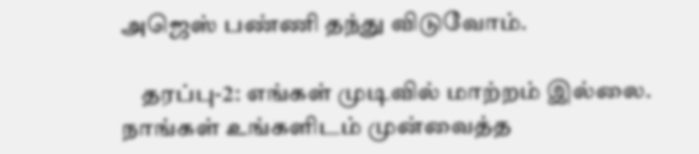அஜெஸ் பண்ணி தந்து விடுவோம்.

    தரப்பு-2: எங்கள் முடிவில் மாற்றம் இல்லை. நாங்கள் உங்களிடம் முன்வைத்த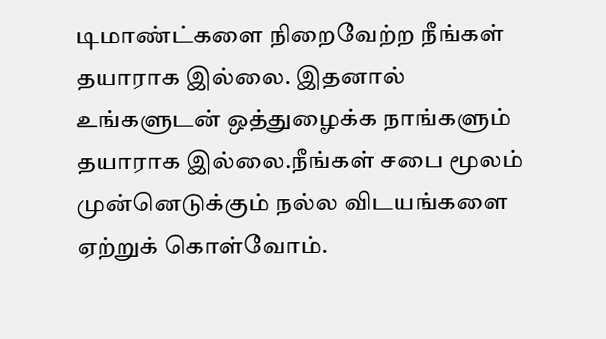டிமாண்ட்களை நிறைவேற்ற நீங்கள் தயாராக இல்லை. இதனால் உங்களுடன் ஒத்துழைக்க நாங்களும் தயாராக இல்லை.நீங்கள் சபை மூலம் முன்னெடுக்கும் நல்ல விடயங்களை ஏற்றுக் கொள்வோம்.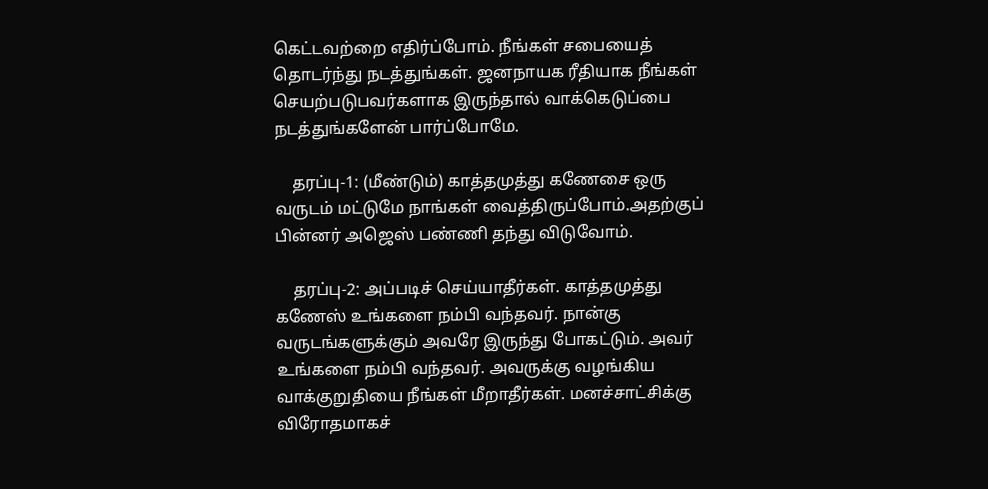கெட்டவற்றை எதிர்ப்போம். நீங்கள் சபையைத் தொடர்ந்து நடத்துங்கள். ஜனநாயக ரீதியாக நீங்கள் செயற்படுபவர்களாக இருந்தால் வாக்கெடுப்பை நடத்துங்களேன் பார்ப்போமே.

    தரப்பு-1: (மீண்டும்) காத்தமுத்து கணேசை ஒரு வருடம் மட்டுமே நாங்கள் வைத்திருப்போம்.அதற்குப் பின்னர் அஜெஸ் பண்ணி தந்து விடுவோம்.

    தரப்பு-2: அப்படிச் செய்யாதீர்கள். காத்தமுத்து கணேஸ் உங்களை நம்பி வந்தவர். நான்கு வருடங்களுக்கும் அவரே இருந்து போகட்டும். அவர் உங்களை நம்பி வந்தவர். அவருக்கு வழங்கிய வாக்குறுதியை நீங்கள் மீறாதீர்கள். மனச்சாட்சிக்கு விரோதமாகச்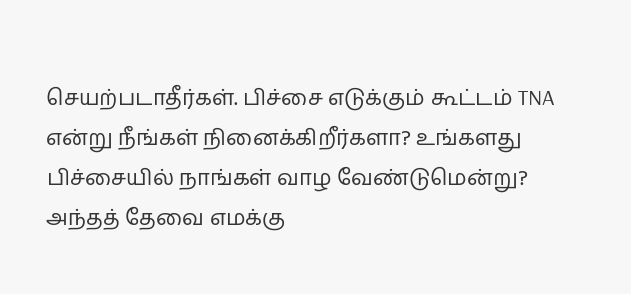செயற்படாதீர்கள். பிச்சை எடுக்கும் கூட்டம் TNA என்று நீங்கள் நினைக்கிறீர்களா? உங்களது பிச்சையில் நாங்கள் வாழ வேண்டுமென்று? அந்தத் தேவை எமக்கு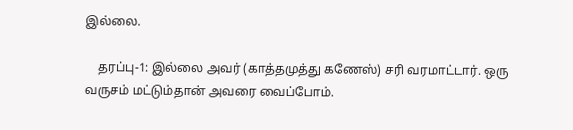இல்லை.

    தரப்பு-1: இல்லை அவர் (காத்தமுத்து கணேஸ்) சரி வரமாட்டார். ஒரு வருசம் மட்டும்தான் அவரை வைப்போம்.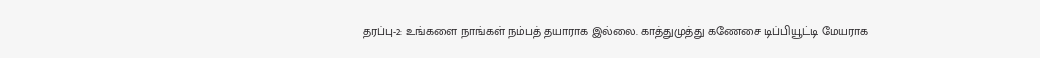தரப்பு-2: உங்களை நாங்கள் நம்பத் தயாராக இல்லை. காத்துமுத்து கணேசை டிப்பியூட்டி மேயராக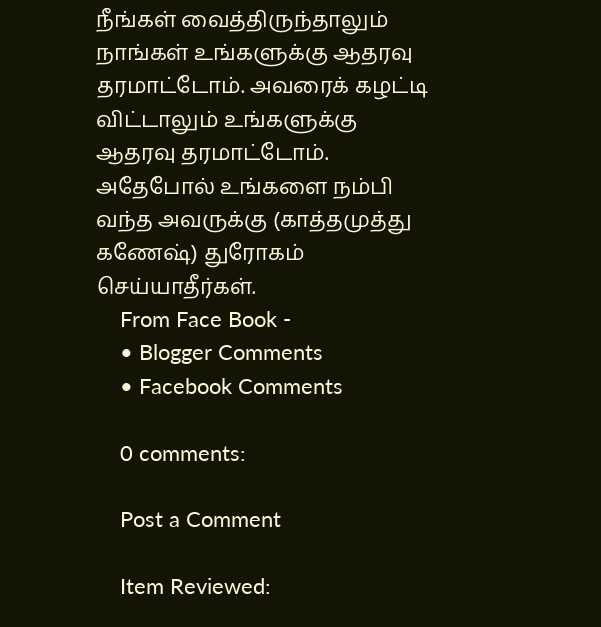நீங்கள் வைத்திருந்தாலும் நாங்கள் உங்களுக்கு ஆதரவு தரமாட்டோம். அவரைக் கழட்டி விட்டாலும் உங்களுக்கு ஆதரவு தரமாட்டோம். அதேபோல் உங்களை நம்பி வந்த அவருக்கு (காத்தமுத்து கணேஷ்) துரோகம் செய்யாதீர்கள்.
    From Face Book -
    • Blogger Comments
    • Facebook Comments

    0 comments:

    Post a Comment

    Item Reviewed: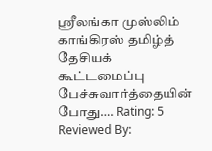ஸ்ரீலங்கா முஸ்லிம் காங்கிரஸ் தமிழ்த் தேசியக் கூட்டமைப்பு பேச்சுவார்த்தையின் போது…. Rating: 5 Reviewed By: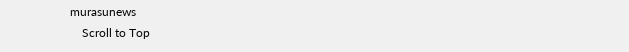murasunews
    Scroll to Top